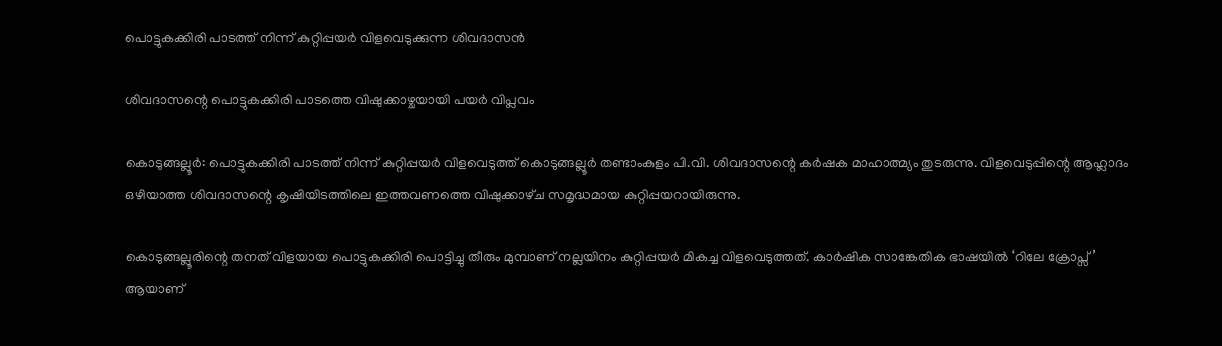പൊട്ടുകക്കിരി പാടത്ത് നിന്ന് കുറ്റിപ്പയർ വിളവെടുക്കുന്ന ശിവദാസൻ

ശിവദാസന്റെ പൊട്ടുകക്കിരി പാടത്തെ വിഷുക്കാഴ്ചയായി പയർ വിപ്ലവം

കൊടുങ്ങല്ലൂർ: പൊട്ടുകക്കിരി പാടത്ത് നിന്ന് കുറ്റിപ്പയർ വിളവെടുത്ത് കൊടുങ്ങല്ലൂർ തണ്ടാംകുളം പി.വി. ശിവദാസന്റെ കർഷക മാഹാത്മ്യം തുടരുന്നു. വിളവെടുപ്പിന്റെ ആഹ്ലാദം ഒഴിയാത്ത ശിവദാസന്റെ കൃഷിയിടത്തിലെ ഇത്തവണത്തെ വിഷുക്കാഴ്‌ച സമൃദ്ധമായ കുറ്റിപ്പയറായിരുന്നു.

കൊടുങ്ങല്ലൂരിന്റെ തനത് വിളയായ പൊട്ടുകക്കിരി പൊട്ടിച്ചു തീരും മുമ്പാണ് നല്ലയിനം കുറ്റിപ്പയർ മികച്ച വിളവെടുത്തത്. കാർഷിക സാങ്കേതിക ഭാഷയിൽ ‘റിലേ ക്രോപ്സ്’ ആയാണ്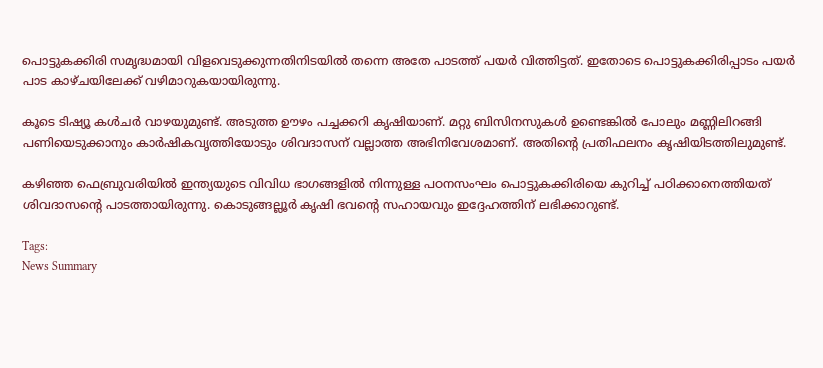പൊട്ടുകക്കിരി സമൃദ്ധമായി വിളവെടുക്കുന്നതിനിടയിൽ തന്നെ അതേ പാടത്ത് പയർ വിത്തിട്ടത്. ഇതോടെ പൊട്ടുകക്കിരിപ്പാടം പയർ പാട കാഴ്ചയിലേക്ക് വഴിമാറുകയായിരുന്നു.

കൂടെ ടിഷ്യൂ കൾചർ വാഴയുമുണ്ട്. അടുത്ത ഊഴം പച്ചക്കറി കൃഷിയാണ്. മറ്റു ബിസിനസുകൾ ഉണ്ടെങ്കിൽ പോലും മണ്ണിലിറങ്ങി പണിയെടുക്കാനും കാർഷികവൃത്തിയോടും ശിവദാസന് വല്ലാത്ത അഭിനിവേശമാണ്. അതിന്റെ പ്രതിഫലനം കൃഷിയിടത്തിലുമുണ്ട്.

കഴിഞ്ഞ ഫെബ്രുവരിയിൽ ഇന്ത്യയുടെ വിവിധ ഭാഗങ്ങളിൽ നിന്നുള്ള പഠനസംഘം പൊട്ടുകക്കിരിയെ കുറിച്ച് പഠിക്കാനെത്തിയത് ശിവദാസന്റെ പാടത്തായിരുന്നു. കൊടുങ്ങല്ലൂർ കൃഷി ഭവന്റെ സഹായവും ഇദ്ദേഹത്തിന് ലഭിക്കാറുണ്ട്.

Tags:
News Summary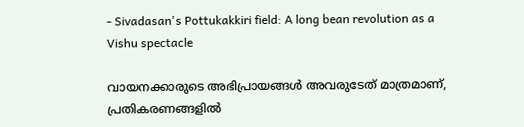- Sivadasan's Pottukakkiri field: A long bean revolution as a Vishu spectacle

വായനക്കാരുടെ അഭിപ്രായങ്ങള്‍ അവരുടേത് മാത്രമാണ്, പ്രതികരണങ്ങളിൽ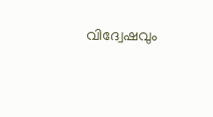വിദ്വേഷവും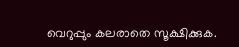വെറുപ്പും കലരാതെ സൂക്ഷിക്കുക.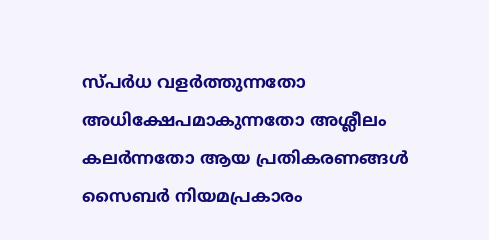സ്പർധ വളർത്തുന്നതോ അധിക്ഷേപമാകുന്നതോ അശ്ലീലം കലർന്നതോ ആയ പ്രതികരണങ്ങൾ സൈബർ നിയമപ്രകാരം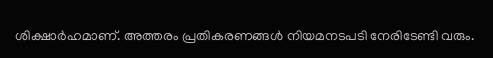ശിക്ഷാർഹമാണ്. അത്തരം പ്രതികരണങ്ങൾ നിയമനടപടി നേരിടേണ്ടി വരും.